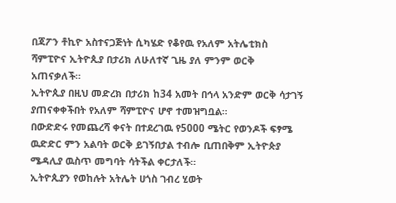በጃፖን ቶኪዮ አስተናጋጅነት ሲካሄድ የቆየዉ የአለም አትሌቲክስ ሻምፒዮና ኢትዮጲያ በታሪክ ለሁለተኛ ጊዜ ያለ ምንም ወርቅ አጠናቃለች።
ኢትዮጲያ በዚህ መድረክ በታሪክ ከ34 አመት በኅላ አንድም ወርቅ ሳታገኝ ያጠናቀቀችበት የአለም ሻምፒዮና ሆኖ ተመዝግቧል።
በውድድሩ የመጨረሻ ቀናት በተደረገዉ የ5000 ሜትር የወንዶች ፍፃሜ ዉድድር ምን አልባት ወርቅ ይገኝበታል ተብሎ ቢጠበቅም ኢትዮጵያ ሜዳሊያ ዉስጥ መግባት ሳትችል ቀርታለች።
ኢትዮጲያን የወከሉት አትሌት ሀጎስ ገብረ ሂወት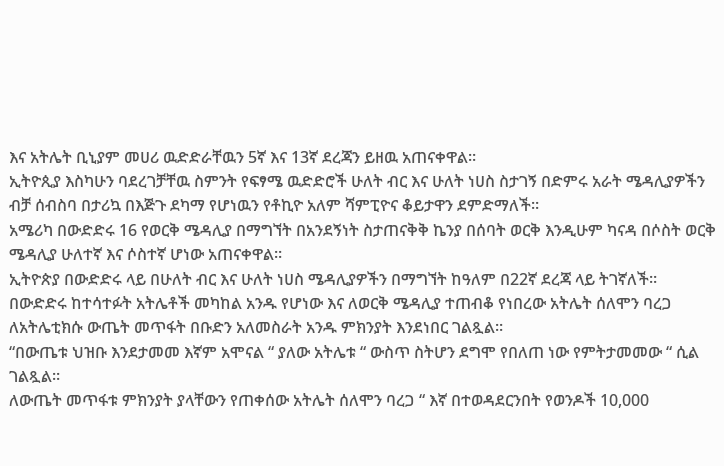እና አትሌት ቢኒያም መሀሪ ዉድድራቸዉን 5ኛ እና 13ኛ ደረጃን ይዘዉ አጠናቀዋል።
ኢትዮጲያ እስካሁን ባደረገቻቸዉ ስምንት የፍፃሜ ዉድድሮች ሁለት ብር እና ሁለት ነሀስ ስታገኝ በድምሩ አራት ሜዳሊያዎችን ብቻ ሰብስባ በታሪኳ በእጅጉ ደካማ የሆነዉን የቶኪዮ አለም ሻምፒዮና ቆይታዋን ደምድማለች።
አሜሪካ በውድድሩ 16 የወርቅ ሜዳሊያ በማግኘት በአንደኝነት ስታጠናቅቅ ኬንያ በሰባት ወርቅ እንዲሁም ካናዳ በሶስት ወርቅ ሜዳሊያ ሁለተኛ እና ሶስተኛ ሆነው አጠናቀዋል።
ኢትዮጵያ በውድድሩ ላይ በሁለት ብር እና ሁለት ነሀስ ሜዳሊያዎችን በማግኘት ከዓለም በ22ኛ ደረጃ ላይ ትገኛለች።
በውድድሩ ከተሳተፉት አትሌቶች መካከል አንዱ የሆነው እና ለወርቅ ሜዳሊያ ተጠብቆ የነበረው አትሌት ሰለሞን ባረጋ ለአትሌቲክሱ ውጤት መጥፋት በቡድን አለመስራት አንዱ ምክንያት እንደነበር ገልጿል።
“በውጤቱ ህዝቡ እንደታመመ እኛም አሞናል “ ያለው አትሌቱ “ ውስጥ ስትሆን ደግሞ የበለጠ ነው የምትታመመው “ ሲል ገልጿል።
ለውጤት መጥፋቱ ምክንያት ያላቸውን የጠቀሰው አትሌት ሰለሞን ባረጋ “ እኛ በተወዳደርንበት የወንዶች 10,000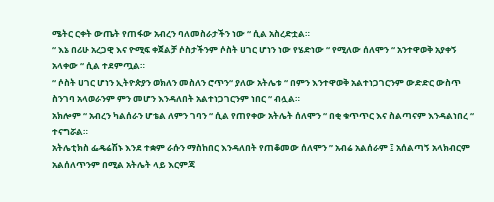ሜትር ርቀት ውጤት የጠፋው አብረን ባለመስራታችን ነው “ ሲል አስረድቷል።
“ እኔ በሪሁ አረጋዊ እና ዮሚፍ ቀጀልቻ ሶስታችንም ሶስት ሀገር ሆነን ነው የሄድነው “ የሚለው ሰለሞን “ አንተዋወቅ አያቀኝ አላቀው “ ሲል ተደምጧል።
“ ሶስት ሀገር ሆነን ኢትዮጵያን ወክለን መስለን ሮጥን“ ያለው አትሌቱ “ በምን እንተዋወቅ አልተነጋገርንም ውድድር ውስጥ ስንገባ አላወራንም ምን መሆን እንዳለበት አልተነጋገርንም ነበር “ ብሏል።
አክሎም “ አብረን ካልሰራን ሆቴል ለምን ገባን “ ሲል የጠየቀው አትሌት ሰለሞን “ በቂ ቁጥጥር እና ስልጣናም እንዳልነበረ “ ተናግሯል።
አትሌቲክስ ፌዴሬሽኑ እንደ ተቋም ራሱን ማስከበር እንዳለበት የጠቆመው ሰለሞን ” አብሬ አልሰራም ፤ አሰልጣኝ አላክብርም አልሰለጥንም በሚል አትሌት ላይ እርምጃ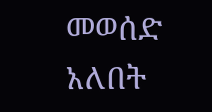መወሰድ አለበት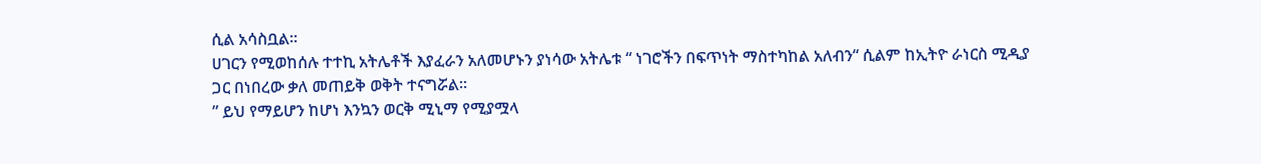ሲል አሳስቧል።
ሀገርን የሚወከሰሉ ተተኪ አትሌቶች እያፈራን አለመሆኑን ያነሳው አትሌቱ “ ነገሮችን በፍጥነት ማስተካከል አለብን“ ሲልም ከኢትዮ ራነርስ ሚዲያ ጋር በነበረው ቃለ መጠይቅ ወቅት ተናግሯል።
” ይህ የማይሆን ከሆነ እንኳን ወርቅ ሚኒማ የሚያሟላ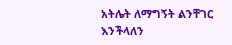አትሌት ለማግኝት ልንቸገር እንችላለን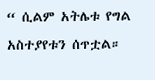“ ሲልም አትሌቱ የግል አስተያየቱን ሰጥቷል።